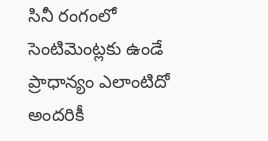సినీ రంగంలో సెంటిమెంట్లకు ఉండే ప్రాధాన్యం ఎలాంటిదో అందరికీ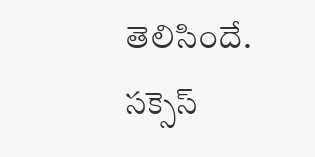తెలిసిందే. సక్సెస్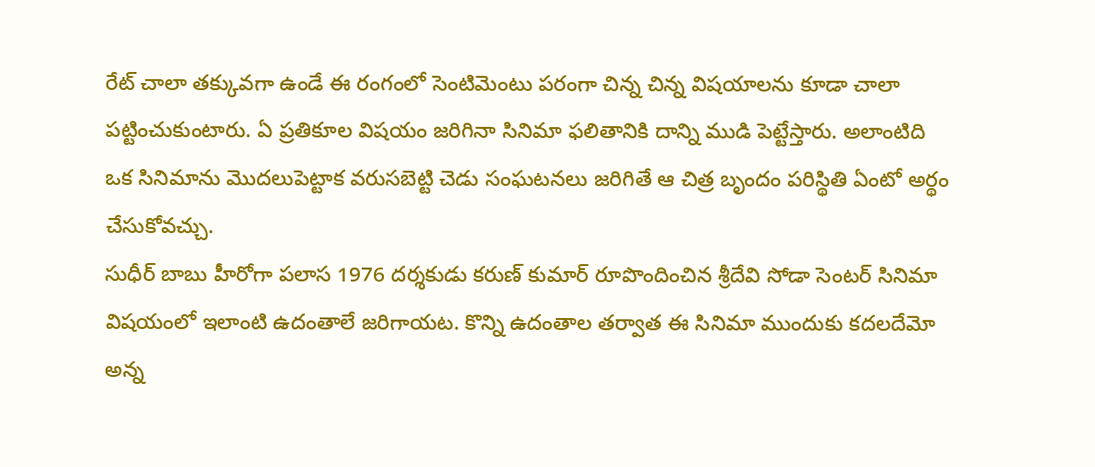రేట్ చాలా తక్కువగా ఉండే ఈ రంగంలో సెంటిమెంటు పరంగా చిన్న చిన్న విషయాలను కూడా చాలా పట్టించుకుంటారు. ఏ ప్రతికూల విషయం జరిగినా సినిమా ఫలితానికి దాన్ని ముడి పెట్టేస్తారు. అలాంటిది ఒక సినిమాను మొదలుపెట్టాక వరుసబెట్టి చెడు సంఘటనలు జరిగితే ఆ చిత్ర బృందం పరిస్థితి ఏంటో అర్థం చేసుకోవచ్చు.
సుధీర్ బాబు హీరోగా పలాస 1976 దర్శకుడు కరుణ్ కుమార్ రూపొందించిన శ్రీదేవి సోడా సెంటర్ సినిమా విషయంలో ఇలాంటి ఉదంతాలే జరిగాయట. కొన్ని ఉదంతాల తర్వాత ఈ సినిమా ముందుకు కదలదేమో అన్న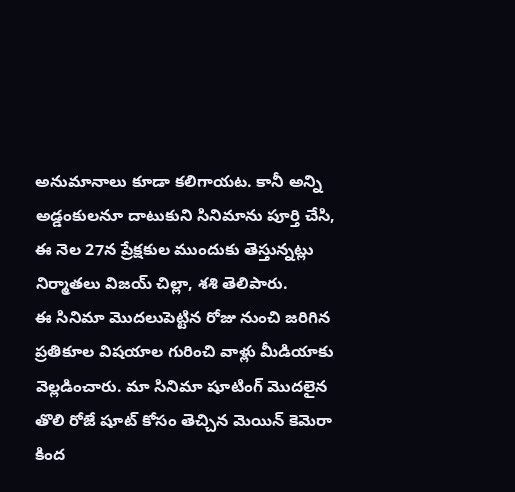అనుమానాలు కూడా కలిగాయట. కానీ అన్ని అడ్డంకులనూ దాటుకుని సినిమాను పూర్తి చేసి, ఈ నెల 27న ప్రేక్షకుల ముందుకు తెస్తున్నట్లు నిర్మాతలు విజయ్ చిల్లా, శశి తెలిపారు.
ఈ సినిమా మొదలుపెట్టిన రోజు నుంచి జరిగిన ప్రతికూల విషయాల గురించి వాళ్లు మీడియాకు వెల్లడించారు. మా సినిమా షూటింగ్ మొదలైన తొలి రోజే షూట్ కోసం తెచ్చిన మెయిన్ కెమెరా కింద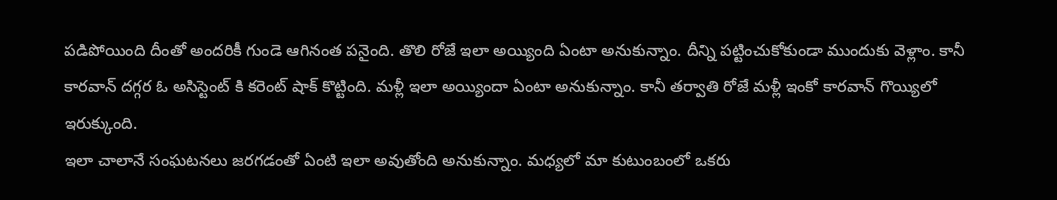పడిపోయింది దీంతో అందరికీ గుండె ఆగినంత పనైంది. తొలి రోజే ఇలా అయ్యింది ఏంటా అనుకున్నాం. దీన్ని పట్టించుకోకుండా ముందుకు వెళ్లాం. కానీ కారవాన్ దగ్గర ఓ అసిస్టెంట్ కి కరెంట్ షాక్ కొట్టింది. మళ్లీ ఇలా అయ్యిందా ఏంటా అనుకున్నాం. కానీ తర్వాతి రోజే మళ్లీ ఇంకో కారవాన్ గొయ్యిలో ఇరుక్కుంది.
ఇలా చాలానే సంఘటనలు జరగడంతో ఏంటి ఇలా అవుతోంది అనుకున్నాం. మధ్యలో మా కుటుంబంలో ఒకరు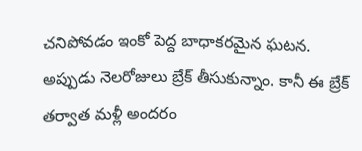చనిపోవడం ఇంకో పెద్ద బాధాకరమైన ఘటన. అప్పుడు నెలరోజులు బ్రేక్ తీసుకున్నాం. కానీ ఈ బ్రేక్ తర్వాత మళ్లీ అందరం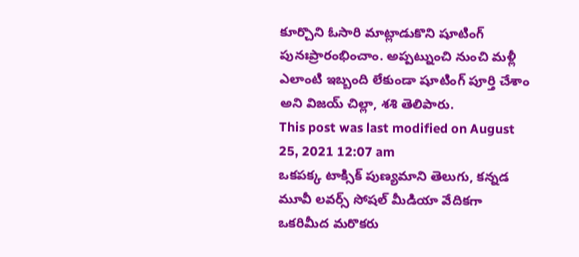కూర్చొని ఓసారి మాట్లాడుకొని షూటింగ్ పునఃప్రారంభించాం. అప్పట్నుంచి నుంచి మళ్లీ ఎలాంటి ఇబ్బంది లేకుండా షూటింగ్ పూర్తి చేశాం అని విజయ్ చిల్లా, శశి తెలిపారు.
This post was last modified on August 25, 2021 12:07 am
ఒకపక్క టాక్సిక్ పుణ్యమాని తెలుగు, కన్నడ మూవీ లవర్స్ సోషల్ మీడియా వేదికగా ఒకరిమీద మరొకరు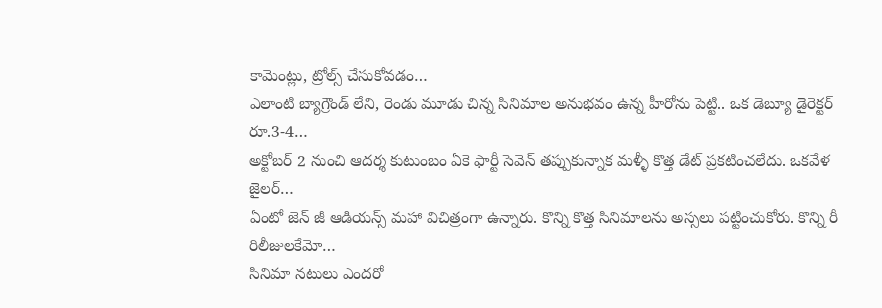కామెంట్లు, ట్రోల్స్ చేసుకోవడం…
ఎలాంటి బ్యాగ్రౌండ్ లేని, రెండు మూడు చిన్న సినిమాల అనుభవం ఉన్న హీరోను పెట్టి.. ఒక డెబ్యూ డైరెక్టర్ రూ.3-4…
అక్టోబర్ 2 నుంచి ఆదర్శ కుటుంబం ఏకె ఫార్టీ సెవెన్ తప్పుకున్నాక మళ్ళీ కొత్త డేట్ ప్రకటించలేదు. ఒకవేళ జైలర్…
ఏంటో జెన్ జీ ఆడియన్స్ మహా విచిత్రంగా ఉన్నారు. కొన్ని కొత్త సినిమాలను అస్సలు పట్టించుకోరు. కొన్ని రీ రిలీజులకేమో…
సినిమా నటులు ఎందరో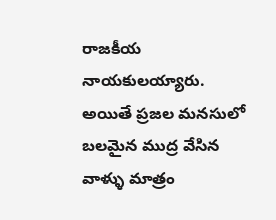రాజకీయ నాయకులయ్యారు. అయితే ప్రజల మనసులో బలమైన ముద్ర వేసిన వాళ్ళు మాత్రం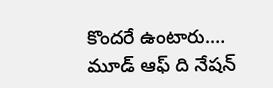కొందరే ఉంటారు.…
మూడ్ ఆఫ్ ది నేషన్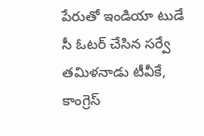పేరుతో ఇండియా టుడే సీ ఓటర్ చేసిన సర్వే తమిళనాడు టీవీకే, కాంగ్రెస్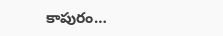కాపురం…